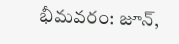భీమవరం: జూన్,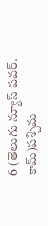6 (తెలుగు న్యూస్ పవర్. కామ్)పశ్చిమ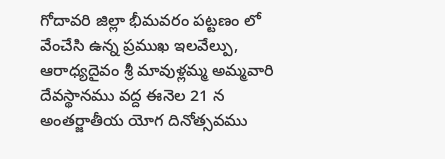గోదావరి జిల్లా భీమవరం పట్టణం లో వేంచేసి ఉన్న ప్రముఖ ఇలవేల్పు, ఆరాధ్యదైవం శ్రీ మావుళ్లమ్మ అమ్మవారి దేవస్థానము వద్ద ఈనెల 21 న అంతర్జాతీయ యోగ దినోత్సవము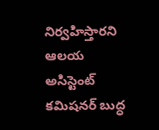నిర్వహిస్తారని ఆలయ అసిస్టెంట్ కమిషనర్ బుద్ధ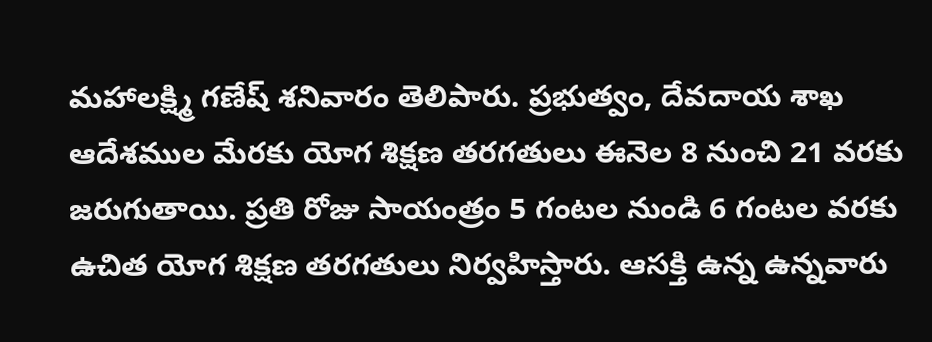మహాలక్ష్మి గణేష్ శనివారం తెలిపారు. ప్రభుత్వం, దేవదాయ శాఖ ఆదేశముల మేరకు యోగ శిక్షణ తరగతులు ఈనెల 8 నుంచి 21 వరకు జరుగుతాయి. ప్రతి రోజు సాయంత్రం 5 గంటల నుండి 6 గంటల వరకు ఉచిత యోగ శిక్షణ తరగతులు నిర్వహిస్తారు. ఆసక్తి ఉన్న ఉన్నవారు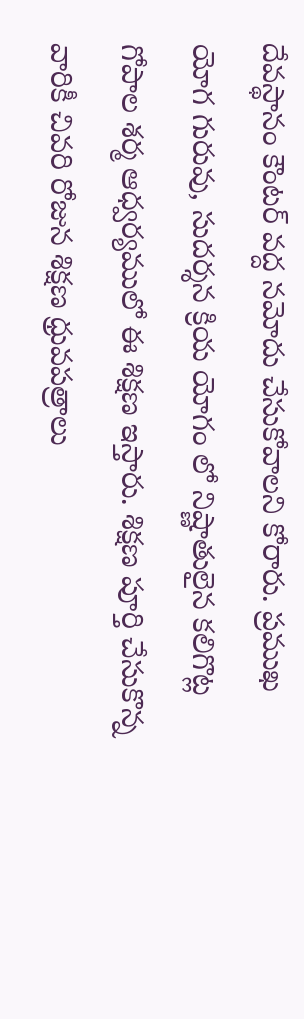దేవస్థానం కౌంటర్ వద్ద నమోదు చేసుకోవాలని కోరారు. ప్రముఖ యోగ గురువు, సుదర్శన క్రియ యోగం లో నిష్ణాతులైన కలిగొట్ల గోపాల శర్మ ఆధ్వర్యములో ఈ శిక్షణ ఇస్తారు. శిక్షణ పూర్తి చేసుకొన్న వారికీ చివరి రోజున శిక్షణ ధ్రువపత్రాలు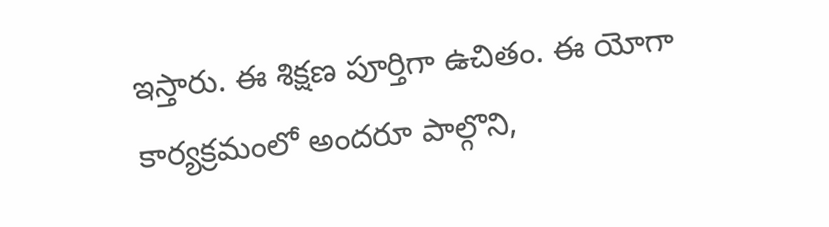ఇస్తారు. ఈ శిక్షణ పూర్తిగా ఉచితం. ఈ యోగా కార్యక్రమంలో అందరూ పాల్గొని,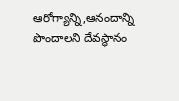ఆరోగ్యాన్ని,ఆనందాన్ని పొందాలని దేవస్థానం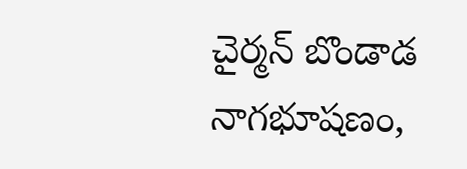చైర్మన్ బొండాడ నాగభూషణం,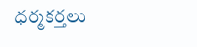ధర్మకర్తలు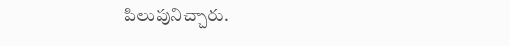పిలుపునిచ్చారు.